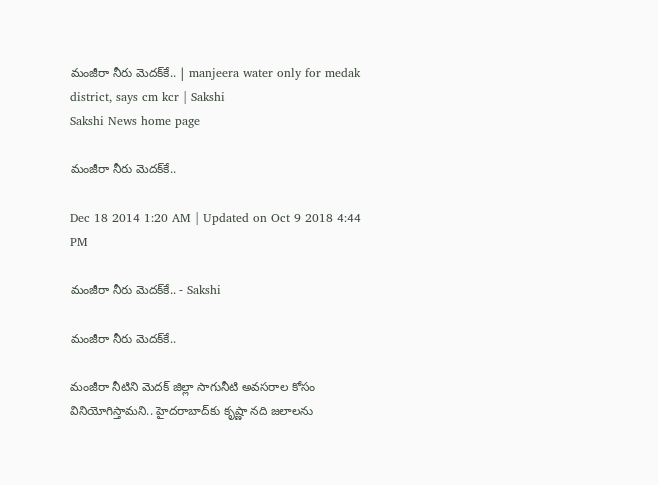మంజీరా నీరు మెదక్‌కే.. | manjeera water only for medak district, says cm kcr | Sakshi
Sakshi News home page

మంజీరా నీరు మెదక్‌కే..

Dec 18 2014 1:20 AM | Updated on Oct 9 2018 4:44 PM

మంజీరా నీరు మెదక్‌కే.. - Sakshi

మంజీరా నీరు మెదక్‌కే..

మంజీరా నీటిని మెదక్ జిల్లా సాగునీటి అవసరాల కోసం వినియోగిస్తామని.. హైదరాబాద్‌కు కృష్ణా నది జలాలను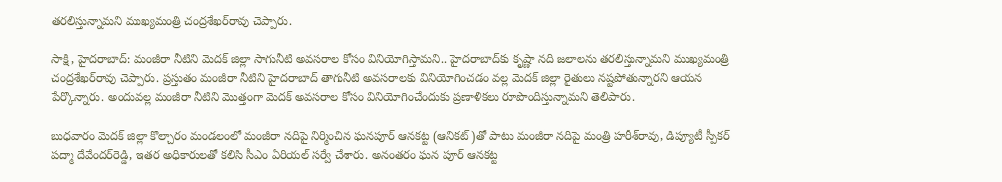తరలిస్తున్నామని ముఖ్యమంత్రి చంద్రశేఖర్‌రావు చెప్పారు.

సాక్షి, హైదరాబాద్: మంజీరా నీటిని మెదక్ జిల్లా సాగునీటి అవసరాల కోసం వినియోగిస్తామని.. హైదరాబాద్‌కు కృష్ణా నది జలాలను తరలిస్తున్నామని ముఖ్యమంత్రి చంద్రశేఖర్‌రావు చెప్పారు. ప్రస్తుతం మంజీరా నీటిని హైదరాబాద్ తాగునీటి అవసరాలకు వినియోగించడం వల్ల మెదక్ జిల్లా రైతులు నష్టపోతున్నారని ఆయన పేర్కొన్నారు. అందువల్ల మంజీరా నీటిని మొత్తంగా మెదక్ అవసరాల కోసం వినియోగించేందుకు ప్రణాళికలు రూపొందిస్తున్నామని తెలిపారు.

బుధవారం మెదక్ జిల్లా కొల్చారం మండలంలో మంజీరా నదిపై నిర్మించిన ఘనపూర్ ఆనకట్ట (ఆనికట్)తో పాటు మంజీరా నదిపై మంత్రి హరీశ్‌రావు, డిప్యూటీ స్పీకర్ పద్మా దేవేందర్‌రెడ్డి, ఇతర అధికారులతో కలిసి సీఎం ఏరియల్ సర్వే చేశారు. అనంతరం ఘన పూర్ ఆనకట్ట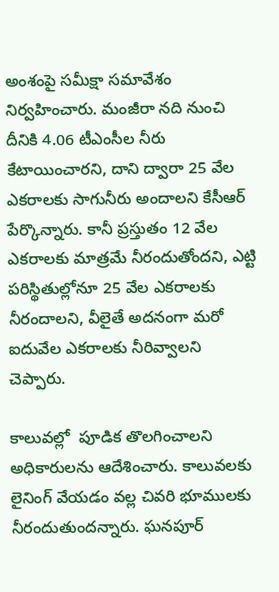అంశంపై సమీక్షా సమావేశం నిర్వహించారు. మంజీరా నది నుంచి దీనికి 4.06 టీఎంసీల నీరు కేటాయించారని, దాని ద్వారా 25 వేల ఎకరాలకు సాగునీరు అందాలని కేసీఆర్ పేర్కొన్నారు. కానీ ప్రస్తుతం 12 వేల ఎకరాలకు మాత్రమే నీరందుతోందని, ఎట్టి పరిస్థితుల్లోనూ 25 వేల ఎకరాలకు నీరందాలని, వీలైతే అదనంగా మరో ఐదువేల ఎకరాలకు నీరివ్వాలని చెప్పారు.

కాలువల్లో  పూడిక తొలగించాలని అధికారులను ఆదేశించారు. కాలువలకు లైనింగ్ వేయడం వల్ల చివరి భూములకు నీరందుతుందన్నారు. ఘనపూర్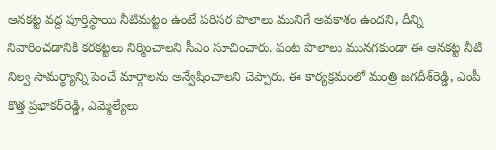ఆనకట్ట వద్ద పూర్తిస్థాయి నీటిమట్టం ఉంటే పరిసర పొలాలు మునిగే అవకాశం ఉందని, దీన్ని నివారించడానికి కరకట్టలు నిర్మించాలని సీఎం సూచించారు. పంట పొలాలు మునగకుండా ఈ ఆనకట్ట నీటి నిల్వ సామర్థ్యాన్ని పెంచే మార్గాలను అన్వేషించాలని చెప్పారు. ఈ కార్యక్రమంలో మంత్రి జగదీశ్‌రెడ్డి, ఎంపీ కొత్త ప్రభాకర్‌రెడ్డి, ఎమ్మెల్యేలు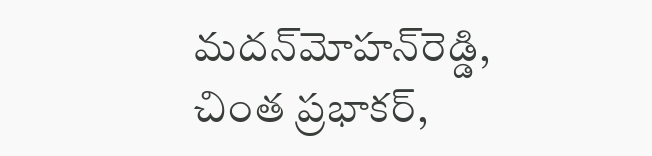మదన్‌మోహన్‌రెడ్డి, చింత ప్రభాకర్,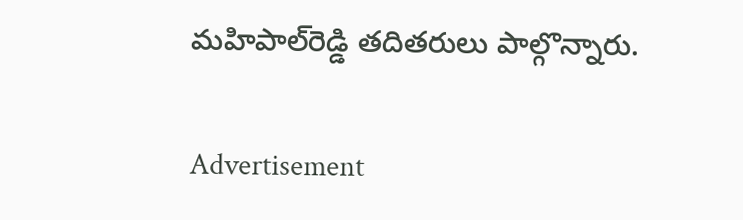మహిపాల్‌రెడ్డి తదితరులు పాల్గొన్నారు.

Advertisement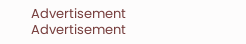Advertisement
Advertisement